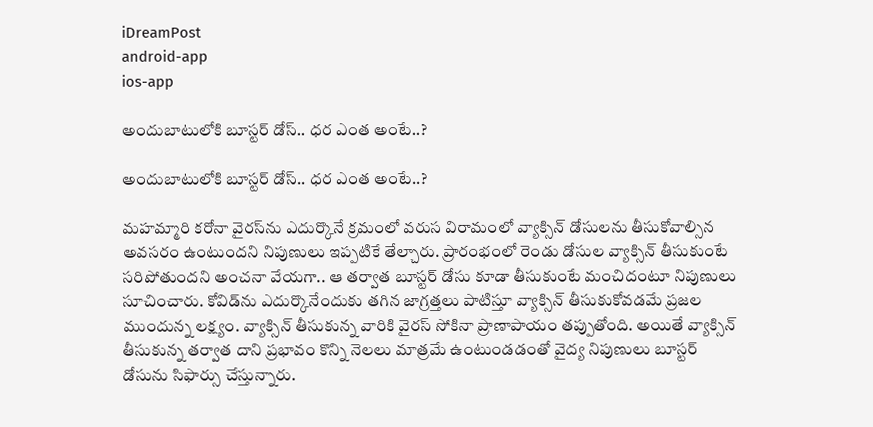iDreamPost
android-app
ios-app

అందుబాటులోకి బూస్టర్‌ డోస్‌.. ధర ఎంత అంటే..?

అందుబాటులోకి బూస్టర్‌ డోస్‌.. ధర ఎంత అంటే..?

మహమ్మారి కరోనా వైరస్‌ను ఎదుర్కొనే క్రమంలో వరుస విరామంలో వ్యాక్సిన్‌ డోసులను తీసుకోవాల్సిన అవసరం ఉంటుందని నిపుణులు ఇప్పటికే తేల్చారు. ప్రారంభంలో రెండు డోసుల వ్యాక్సిన్‌ తీసుకుంటే సరిపోతుందని అంచనా వేయగా.. ఆ తర్వాత బూస్టర్‌ డోసు కూడా తీసుకుంటే మంచిదంటూ నిపుణులు సూచించారు. కోవిడ్‌ను ఎదుర్కొనేందుకు తగిన జాగ్రత్తలు పాటిస్తూ వ్యాక్సిన్‌ తీసుకుకోవడమే ప్రజల ముందున్న లక్ష్యం. వ్యాక్సిన్‌ తీసుకున్న వారికి వైరస్‌ సోకినా ప్రాణాపాయం తప్పుతోంది. అయితే వ్యాక్సిన్‌ తీసుకున్న తర్వాత దాని ప్రభావం కొన్ని నెలలు మాత్రమే ఉంటుండడంతో వైద్య నిపుణులు బూస్టర్‌ డోసును సిఫార్సు చేస్తున్నారు.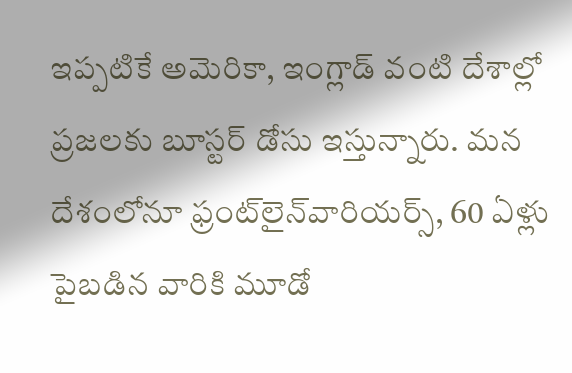ఇప్పటికే అమెరికా, ఇంగ్లాడ్‌ వంటి దేశాల్లో ప్రజలకు బూస్టర్‌ డోసు ఇస్తున్నారు. మన దేశంలోనూ ఫ్రంట్‌లైన్‌వారియర్స్, 60 ఏళ్లు పైబడిన వారికి మూడో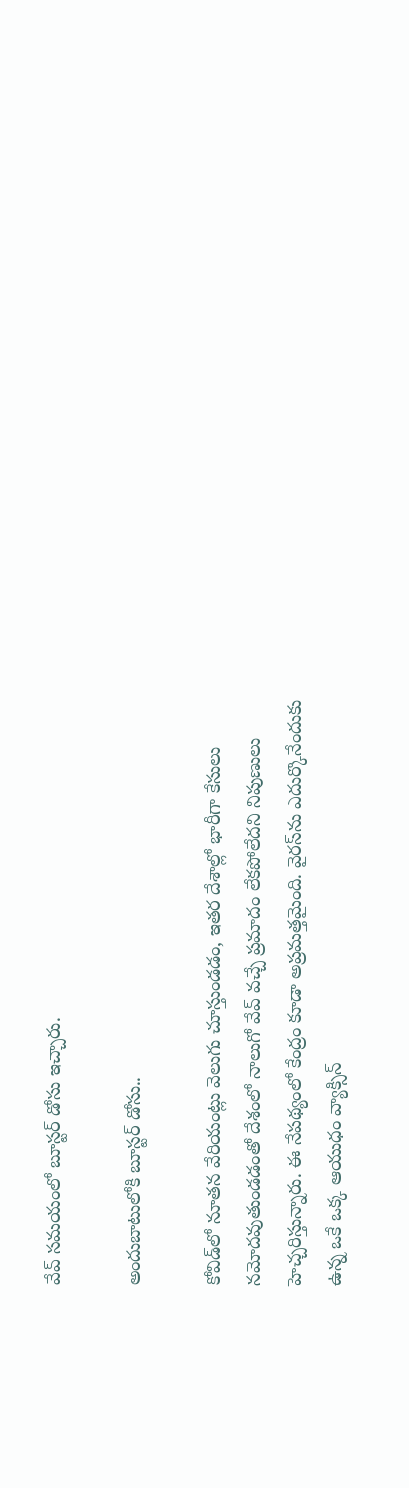వేవ్‌ సమయంలో బూస్టర్‌ డోసు ఇచ్చారు.

అందుబాటులోకి బూస్టర్‌ డోసు..

కోవిడ్‌లో నూతన వేరియంట్లు వెలుగు చూస్తుండడం, ఇతర దేశాల్లో భారీగా కేసులు నమోదవుతుండడంతో దేశంలో నాలుగో వేవ్‌ వచ్చే ప్రమాదం లేకపోలేదని నిపుణులు హెచ్చరిస్తున్నారు. ఈ నేపథ్యంలో కేంద్రం కూడా అప్రమత్తమైంది. వైరస్‌ను ఎదుర్కొనేందుకు ఉన్న ఒకే ఒక్క ఆయుధం వ్యాక్సిన్‌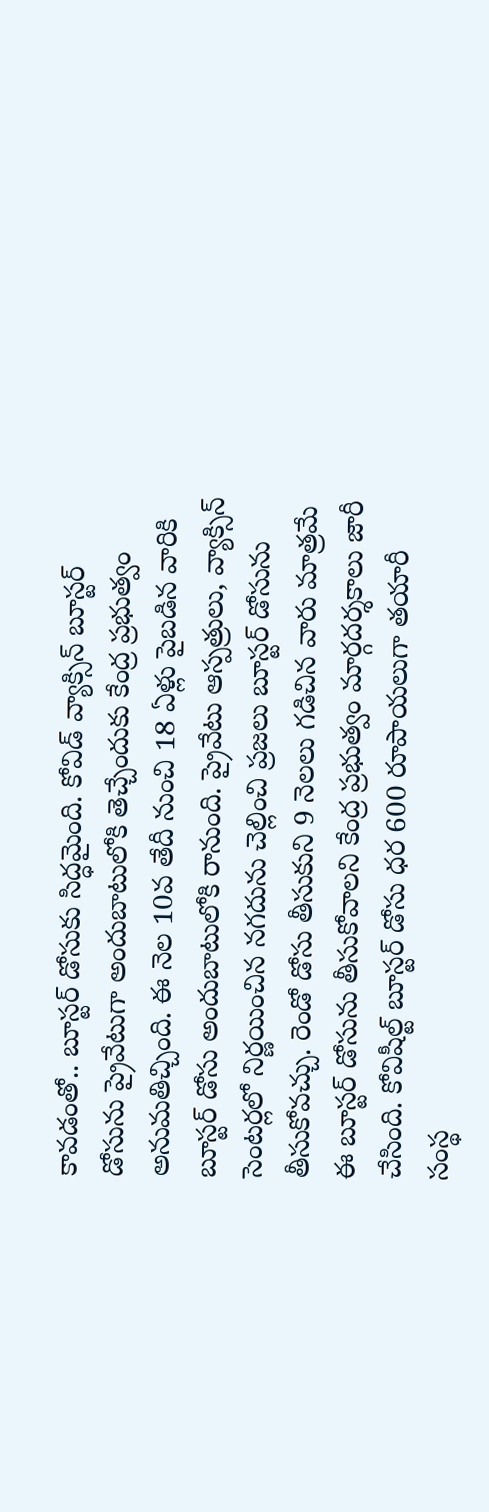కావడంతో.. బూస్టర్‌ డోసుకు సిద్ధమైంది. కోవిడ్‌ వ్యాక్సిన్‌ బూస్టర్‌ డోసును ప్రైవేటుగా అందుబాటులోకి తెచ్చేందుకు కేంద్ర ప్రభుత్వం అనుమతిచ్చింది. ఈ నెల 10వ తేదీ నుంచి 18 ఏళ్లు పైబడిన వారికి బూస్టర్‌ డోసు అందుబాటులోకి రానుంది. ప్రైవేటు ఆస్పత్రులు, వ్యాక్సిన్‌ సెంటర్లలో నిర్ణయించిన నగదును చెల్లించి ప్రజలు బూస్టర్‌ డోసును తీసుకోవచ్చు. రెండో డోసు తీసుకుని 9 నెలలు గడిచిన వారు మాత్రమే ఈ బూస్టర్‌ డోసును తీసుకోవాలని కేంద్ర ప్రభుత్వం మార్గదర్శకాలు జారీ చేసింది. కోవిషీల్ట్‌ బూస్టర్‌ డోసు ధర 600 రూపాయలుగా తయారీ సంస్థ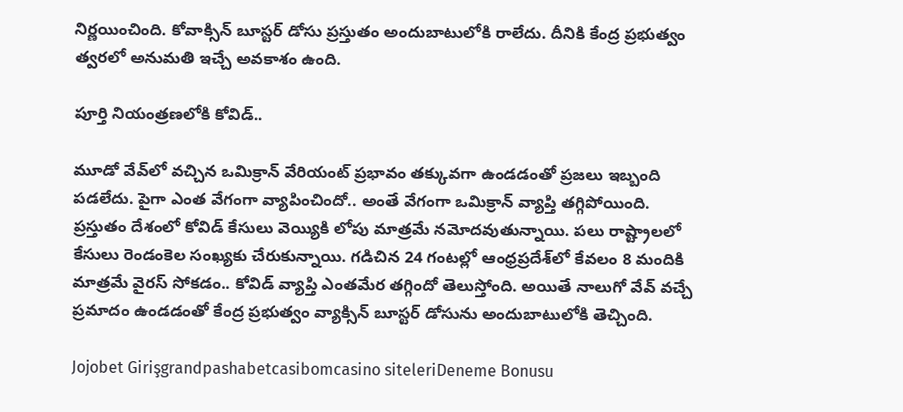నిర్ణయించింది. కోవాక్సిన్‌ బూస్టర్‌ డోసు ప్రస్తుతం అందుబాటులోకి రాలేదు. దీనికి కేంద్ర ప్రభుత్వం త్వరలో అనుమతి ఇచ్చే అవకాశం ఉంది.

పూర్తి నియంత్రణలోకి కోవిడ్‌..

మూడో వేవ్‌లో వచ్చిన ఒమిక్రాన్‌ వేరియంట్‌ ప్రభావం తక్కువగా ఉండడంతో ప్రజలు ఇబ్బంది పడలేదు. పైగా ఎంత వేగంగా వ్యాపించిందో.. అంతే వేగంగా ఒమిక్రాన్‌ వ్యాప్తి తగ్గిపోయింది. ప్రస్తుతం దేశంలో కోవిడ్‌ కేసులు వెయ్యికి లోపు మాత్రమే నమోదవుతున్నాయి. పలు రాష్ట్రాలలో కేసులు రెండంకెల సంఖ్యకు చేరుకున్నాయి. గడిచిన 24 గంటల్లో ఆంధ్రప్రదేశ్‌లో కేవలం 8 మందికి మాత్రమే వైరస్‌ సోకడం.. కోవిడ్‌ వ్యాప్తి ఎంతమేర తగ్గిందో తెలుస్తోంది. అయితే నాలుగో వేవ్‌ వచ్చే ప్రమాదం ఉండడంతో కేంద్ర ప్రభుత్వం వ్యాక్సిన్‌ బూస్టర్‌ డోసును అందుబాటులోకి తెచ్చింది.

Jojobet Girişgrandpashabetcasibomcasino siteleriDeneme Bonusu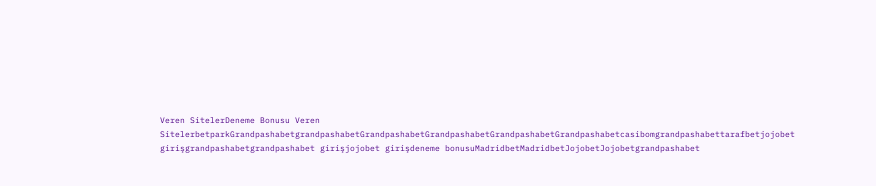Veren SitelerDeneme Bonusu Veren SitelerbetparkGrandpashabetgrandpashabetGrandpashabetGrandpashabetGrandpashabetGrandpashabetcasibomgrandpashabettarafbetjojobet girişgrandpashabetgrandpashabet girişjojobet girişdeneme bonusuMadridbetMadridbetJojobetJojobetgrandpashabet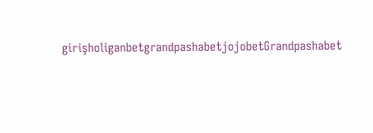girişholiganbetgrandpashabetjojobetGrandpashabet